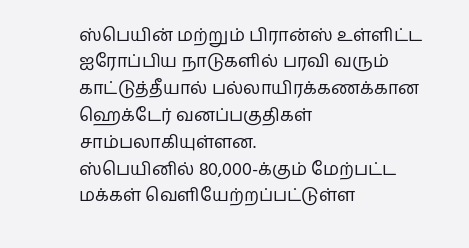ஸ்பெயின் மற்றும் பிரான்ஸ் உள்ளிட்ட ஐரோப்பிய நாடுகளில் பரவி வரும் காட்டுத்தீயால் பல்லாயிரக்கணக்கான ஹெக்டேர் வனப்பகுதிகள் சாம்பலாகியுள்ளன.
ஸ்பெயினில் 80,000-க்கும் மேற்பட்ட மக்கள் வெளியேற்றப்பட்டுள்ள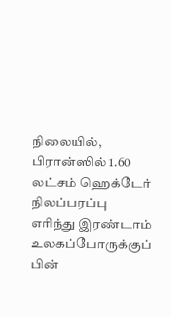நிலையில், பிரான்ஸில் 1.60 லட்சம் ஹெக்டேர் நிலப்பரப்பு எரிந்து இரண்டாம் உலகப்போருக்குப் பின்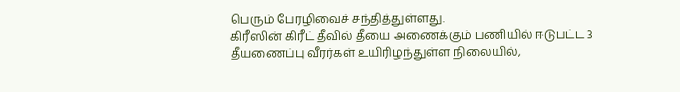பெரும் பேரழிவைச் சந்தித்துள்ளது.
கிரீஸின் கிரீட் தீவில் தீயை அணைக்கும் பணியில் ஈடுபட்ட 3 தீயணைப்பு வீரர்கள் உயிரிழந்துள்ள நிலையில்,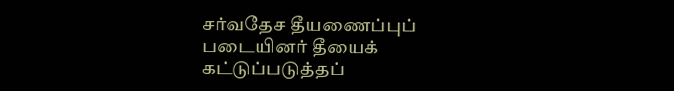சர்வதேச தீயணைப்புப் படையினர் தீயைக் கட்டுப்படுத்தப்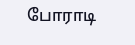போராடி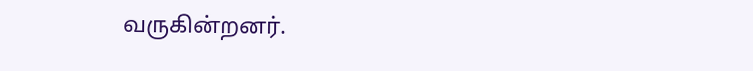வருகின்றனர்.